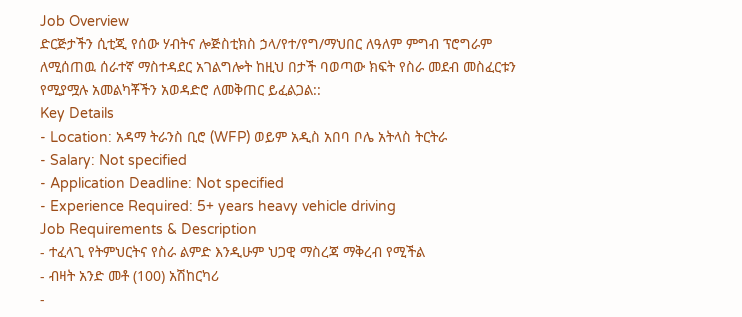Job Overview
ድርጅታችን ሲቲጂ የሰው ሃብትና ሎጅስቲክስ ኃላ/የተ/የግ/ማህበር ለዓለም ምግብ ፕሮግራም ለሚሰጠዉ ሰራተኛ ማስተዳደር አገልግሎት ከዚህ በታች ባወጣው ክፍት የስራ መደብ መስፈርቱን የሚያሟሉ አመልካቾችን አወዳድሮ ለመቅጠር ይፈልጋል::
Key Details
- Location: አዳማ ትራንስ ቢሮ (WFP) ወይም አዲስ አበባ ቦሌ አትላስ ትርትራ
- Salary: Not specified
- Application Deadline: Not specified
- Experience Required: 5+ years heavy vehicle driving
Job Requirements & Description
- ተፈላጊ የትምህርትና የስራ ልምድ እንዲሁም ህጋዊ ማስረጃ ማቅረብ የሚችል
- ብዛት አንድ መቶ (100) አሽከርካሪ
-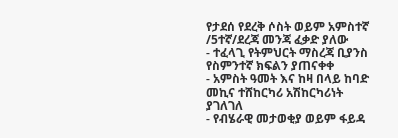የታደሰ የደረቅ ሶስት ወይም አምስተኛ /5ተኛ/ደረጃ መንጃ ፈቃድ ያለው
- ተፈላጊ የትምህርት ማስረጃ ቢያንስ የስምንተኛ ክፍልን ያጠናቀቀ
- አምስት ዓመት እና ከዛ በላይ ከባድ መኪና ተሸከርካሪ አሽከርካሪነት ያገለገለ
- የብሄራዊ መታወቂያ ወይም ፋይዳ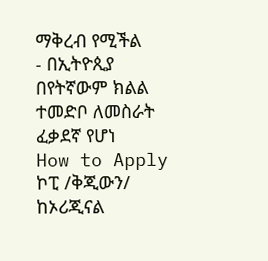ማቅረብ የሚችል
- በኢትዮጲያ በየትኛውም ክልል ተመድቦ ለመስራት ፈቃደኛ የሆነ
How to Apply
ኮፒ /ቅጂውን/ ከኦሪጂናል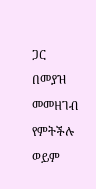ጋር በመያዝ መመዘገብ የምትችሉ ወይም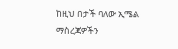ከዚህ በታች ባለው ኢሜል ማስረጃዎችን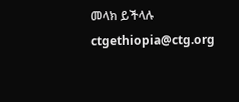መላክ ይችላሉ ctgethiopia@ctg.org